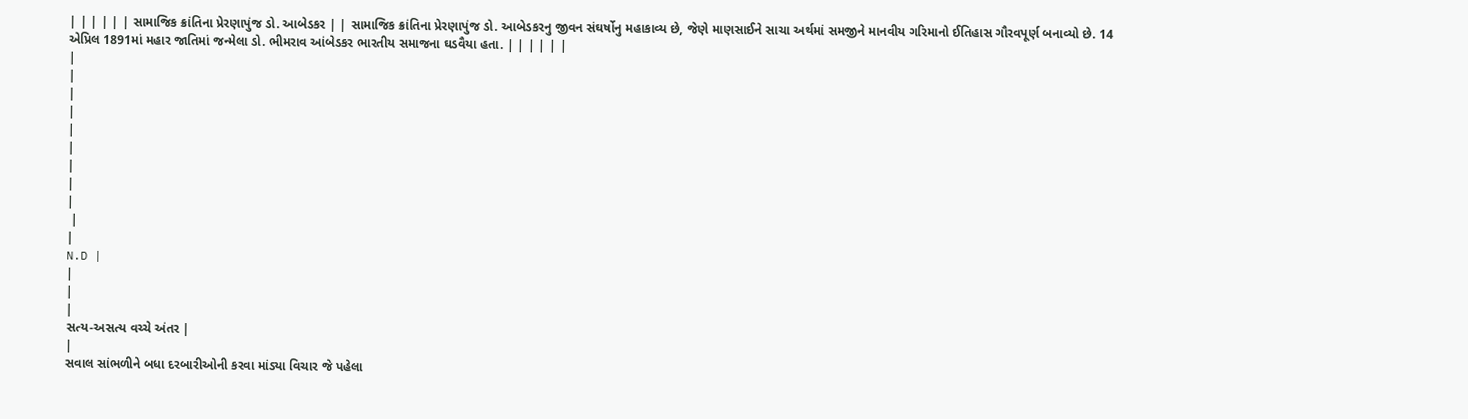| | | | | | સામાજિક ક્રાંતિના પ્રેરણાપુંજ ડો. આબેડકર | | સામાજિક ક્રાંતિના પ્રેરણાપુંજ ડો. આબેડકરનુ જીવન સંઘર્ષોનુ મહાકાવ્ય છે, જેણે માણસાઈને સાચા અર્થમાં સમજીને માનવીય ગરિમાનો ઈતિહાસ ગૌરવપૂર્ણ બનાવ્યો છે. 14 એપ્રિલ 1891માં મહાર જાતિમાં જન્મેલા ડો. ભીમરાવ આંબેડકર ભારતીય સમાજના ઘડવૈયા હતા. | | | | | |
|
|
|
|
|
|
|
|
|
 |
|
N.D |
|
|
|
સત્ય-અસત્ય વચ્ચે અંતર |
|
સવાલ સાંભળીને બધા દરબારીઓની કરવા માંડ્યા વિચાર જે પહેલા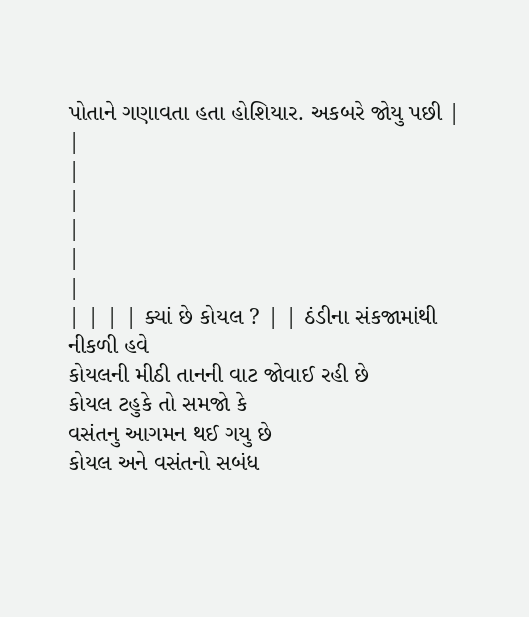પોતાને ગણાવતા હતા હોશિયાર. અકબરે જોયુ પછી |
|
|
|
|
|
|
| | | | ક્યાં છે કોયલ ? | | ઠંડીના સંકજામાંથી નીકળી હવે
કોયલની મીઠી તાનની વાટ જોવાઈ રહી છે
કોયલ ટહુકે તો સમજો કે
વસંતનુ આગમન થઈ ગયુ છે
કોયલ અને વસંતનો સબંધ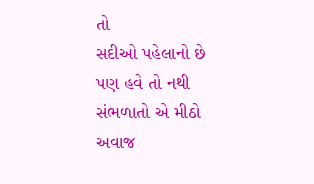તો
સદીઓ પહેલાનો છે
પણ હવે તો નથી સંભળાતો એ મીઠો અવાજ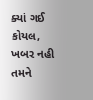ક્યાં ગઈ કોયલ, ખબર નહી તમને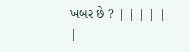ખબર છે ? | | | | |
|